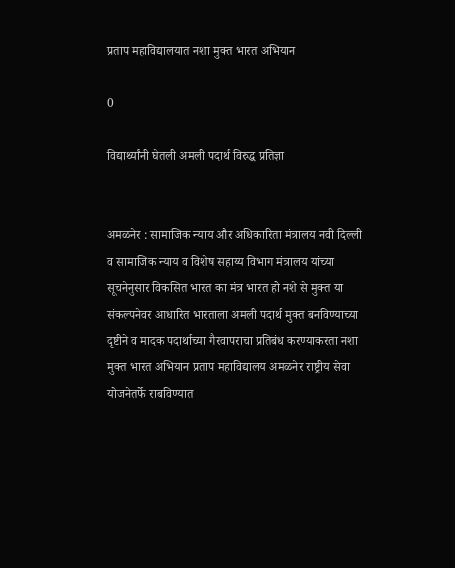प्रताप महाविद्यालयात नशा मुक्त भारत अभियान

0

विद्यार्थ्यांनी घेतली अमली पदार्थ विरुद्ध प्रतिज्ञा


अमळनेर : सामाजिक न्याय और अधिकारिता मंत्रालय नवी दिल्ली व सामाजिक न्याय व विशेष सहाय्य विभाग मंत्रालय यांच्या सूचनेनुसार विकसित भारत का मंत्र भारत हो नशे से मुक्त या संकल्पनेवर आधारित भारताला अमली पदार्थ मुक्त बनविण्याच्या दृष्टीने व मादक पदार्थाच्या गैरवापराचा प्रतिबंध करण्याकरता नशा मुक्त भारत अभियान प्रताप महाविद्यालय अमळनेर राष्ट्रीय सेवा योजनेतर्फे राबविण्यात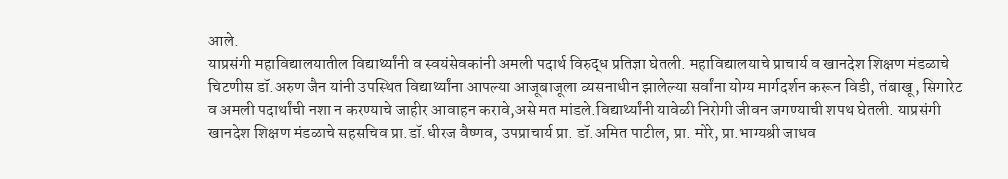आले.
याप्रसंगी महाविद्यालयातील विद्यार्थ्यांनी व स्वयंसेवकांनी अमली पदार्थ विरुद्ध प्रतिज्ञा घेतली. महाविद्यालयाचे प्राचार्य व खानदेश शिक्षण मंडळाचे चिटणीस डॉ.अरुण जैन यांनी उपस्थित विद्यार्थ्यांना आपल्या आजूबाजूला व्यसनाधीन झालेल्या सर्वांना योग्य मार्गदर्शन करून विडी, तंबाखू, सिगारेट व अमली पदार्थांची नशा न करण्याचे जाहीर आवाहन करावे,असे मत मांडले.विद्यार्थ्यांनी यावेळी निरोगी जीवन जगण्याची शपथ घेतली. याप्रसंगी खानदेश शिक्षण मंडळाचे सहसचिव प्रा.डॉ.धीरज वैष्णव, उपप्राचार्य प्रा. डॉ.अमित पाटील, प्रा. मोरे, प्रा.भाग्यश्री जाधव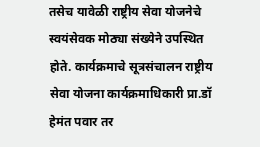तसेच यावेळी राष्ट्रीय सेवा योजनेचे स्वयंसेवक मोठ्या संख्येने उपस्थित होते. कार्यक्रमाचे सूत्रसंचालन राष्ट्रीय सेवा योजना कार्यक्रमाधिकारी प्रा.डॉ हेमंत पवार तर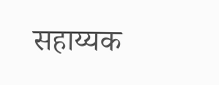सहाय्यक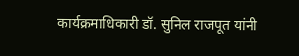कार्यक्रमाधिकारी डॉ. सुनिल राजपूत यांनी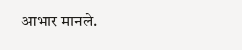आभार मानले.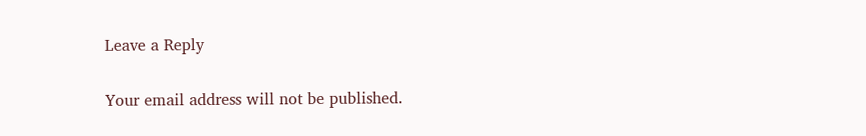Leave a Reply

Your email address will not be published.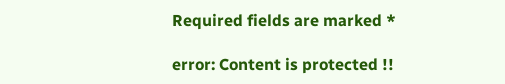Required fields are marked *

error: Content is protected !!